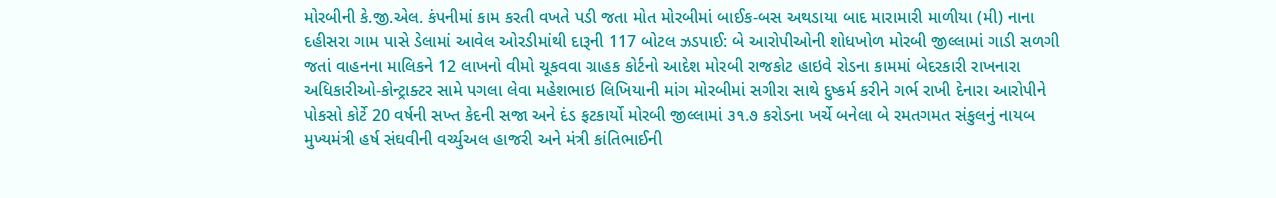મોરબીની કે.જી.એલ. કંપનીમાં કામ કરતી વખતે પડી જતા મોત મોરબીમાં બાઈક-બસ અથડાયા બાદ મારામારી માળીયા (મી) નાના દહીસરા ગામ પાસે ડેલામાં આવેલ ઓરડીમાંથી દારૂની 117 બોટલ ઝડપાઈ: બે આરોપીઓની શોધખોળ મોરબી જીલ્લામાં ગાડી સળગી જતાં વાહનના માલિકને 12 લાખનો વીમો ચૂકવવા ગ્રાહક કોર્ટનો આદેશ મોરબી રાજકોટ હાઇવે રોડના કામમાં બેદરકારી રાખનારા અધિકારીઓ-કોન્ટ્રાક્ટર સામે પગલા લેવા મહેશભાઇ લિખિયાની માંગ મોરબીમાં સગીરા સાથે દુષ્કર્મ કરીને ગર્ભ રાખી દેનારા આરોપીને પોકસો કોર્ટે 20 વર્ષની સખ્ત કેદની સજા અને દંડ ફટકાર્યો મોરબી જીલ્લામાં ૩૧.૭ કરોડના ખર્ચે બનેલા બે રમતગમત સંકુલનું નાયબ મુખ્યમંત્રી હર્ષ સંઘવીની વર્ચ્યુઅલ હાજરી અને મંત્રી કાંતિભાઈની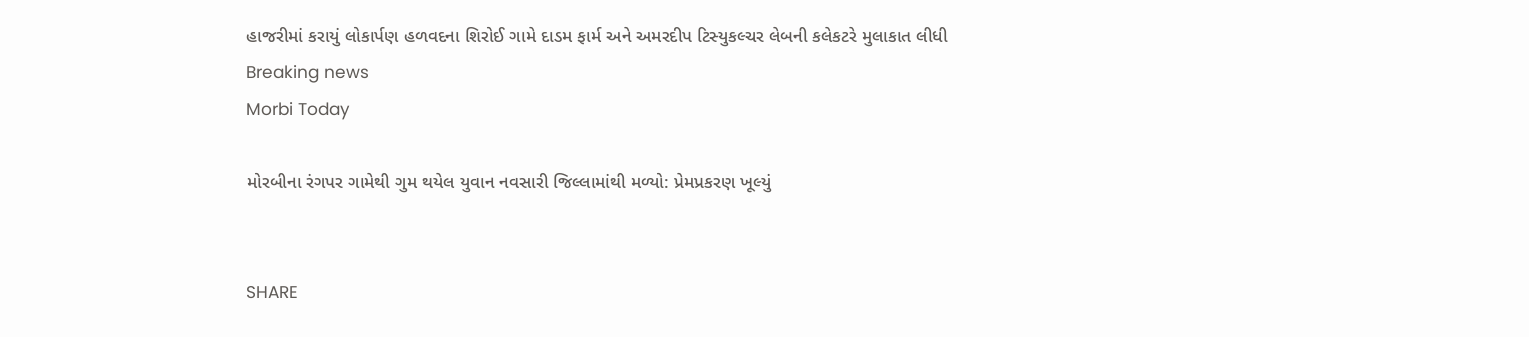હાજરીમાં કરાયું લોકાર્પણ હળવદના શિરોઈ ગામે દાડમ ફાર્મ અને અમરદીપ ટિસ્યુકલ્ચર લેબની કલેકટરે મુલાકાત લીધી
Breaking news
Morbi Today

મોરબીના રંગપર ગામેથી ગુમ થયેલ યુવાન નવસારી જિલ્લામાંથી મળ્યો: પ્રેમપ્રકરણ ખૂલ્યું


SHARE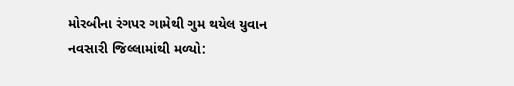મોરબીના રંગપર ગામેથી ગુમ થયેલ યુવાન નવસારી જિલ્લામાંથી મળ્યો: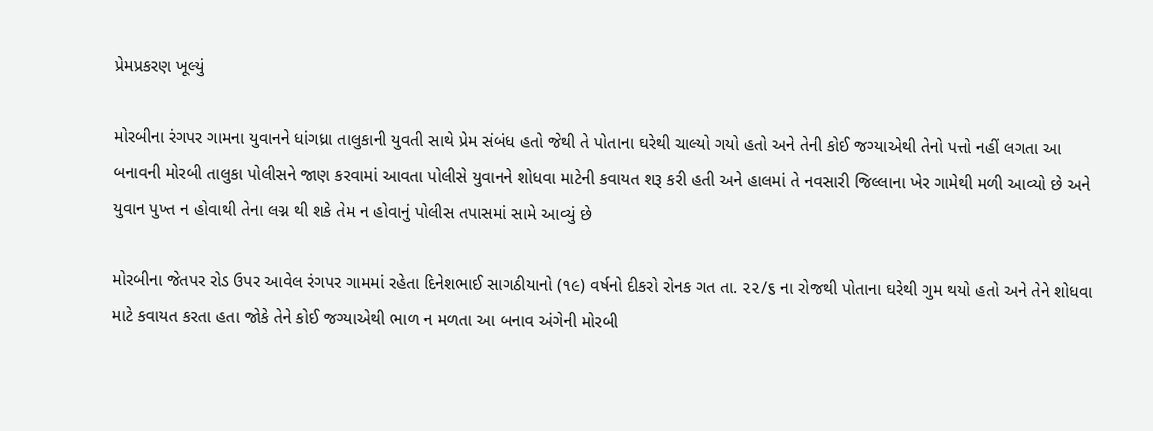પ્રેમપ્રકરણ ખૂલ્યું

મોરબીના રંગપર ગામના યુવાનને ધાંગધ્રા તાલુકાની યુવતી સાથે પ્રેમ સંબંધ હતો જેથી તે પોતાના ઘરેથી ચાલ્યો ગયો હતો અને તેની કોઈ જગ્યાએથી તેનો પત્તો નહીં લગતા આ બનાવની મોરબી તાલુકા પોલીસને જાણ કરવામાં આવતા પોલીસે યુવાનને શોધવા માટેની કવાયત શરૂ કરી હતી અને હાલમાં તે નવસારી જિલ્લાના ખેર ગામેથી મળી આવ્યો છે અને યુવાન પુખ્ત ન હોવાથી તેના લગ્ન થી શકે તેમ ન હોવાનું પોલીસ તપાસમાં સામે આવ્યું છે

મોરબીના જેતપર રોડ ઉપર આવેલ રંગપર ગામમાં રહેતા દિનેશભાઈ સાગઠીયાનો (૧૯) વર્ષનો દીકરો રોનક ગત તા. ૨૨/૬ ના રોજથી પોતાના ઘરેથી ગુમ થયો હતો અને તેને શોધવા માટે કવાયત કરતા હતા જોકે તેને કોઈ જગ્યાએથી ભાળ ન મળતા આ બનાવ અંગેની મોરબી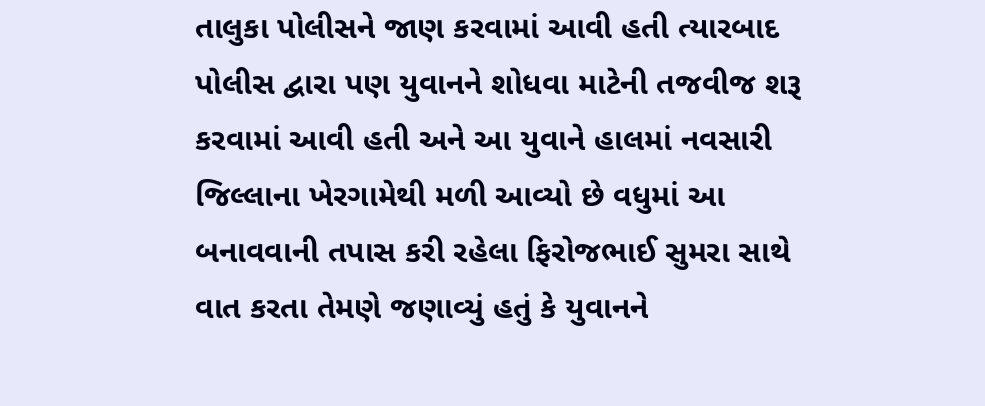તાલુકા પોલીસને જાણ કરવામાં આવી હતી ત્યારબાદ પોલીસ દ્વારા પણ યુવાનને શોધવા માટેની તજવીજ શરૂ કરવામાં આવી હતી અને આ યુવાને હાલમાં નવસારી જિલ્લાના ખેરગામેથી મળી આવ્યો છે વધુમાં આ બનાવવાની તપાસ કરી રહેલા ફિરોજભાઈ સુમરા સાથે વાત કરતા તેમણે જણાવ્યું હતું કે યુવાનને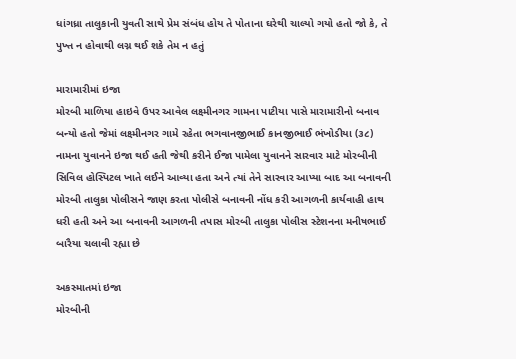ધાંગધ્રા તાલુકાની યુવતી સાથે પ્રેમ સંબંધ હોય તે પોતાના ઘરેથી ચાલ્યો ગયો હતો જો કે, તે પુખ્ત ન હોવાથી લગ્ન થઈ શકે તેમ ન હતું

મારામારીમાં ઇજા
મોરબી માળિયા હાઇવે ઉપર આવેલ લક્ષ્મીનગર ગામના પાટીયા પાસે મારામારીનો બનાવ બન્યો હતો જેમાં લક્ષ્મીનગર ગામે રહેતા ભગવાનજીભાઈ કાનજીભાઈ ભંખોડીયા (૩૮) નામના યુવાનને ઇજા થઈ હતી જેથી કરીને ઈજા પામેલા યુવાનને સારવાર માટે મોરબીની સિવિલ હોસ્પિટલ ખાતે લઈને આવ્યા હતા અને ત્યાં તેને સારવાર આપ્યા બાદ આ બનાવની મોરબી તાલુકા પોલીસને જાણ કરતા પોલીસે બનાવની નોંધ કરી આગળની કાર્યવાહી હાથ ધરી હતી અને આ બનાવની આગળની તપાસ મોરબી તાલુકા પોલીસ સ્ટેશનના મનીષભાઈ બારૈયા ચલાવી રહ્યા છે

અકસ્માતમાં ઇજા
મોરબીની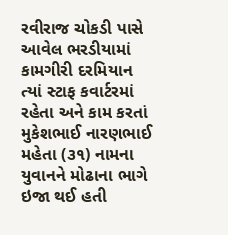રવીરાજ ચોકડી પાસે આવેલ ભરડીયામાં કામગીરી દરમિયાન ત્યાં સ્ટાફ કવાર્ટરમાં રહેતા અને કામ કરતાં મુકેશભાઈ નારણભાઈ મહેતા (૩૧) નામના યુવાનને મોઢાના ભાગે ઇજા થઈ હતી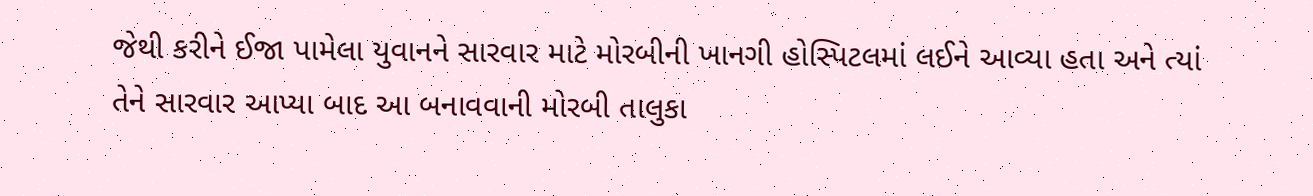જેથી કરીને ઈજા પામેલા યુવાનને સારવાર માટે મોરબીની ખાનગી હોસ્પિટલમાં લઈને આવ્યા હતા અને ત્યાં તેને સારવાર આપ્યા બાદ આ બનાવવાની મોરબી તાલુકા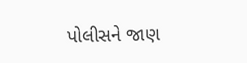પોલીસને જાણ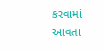કરવામાં આવતા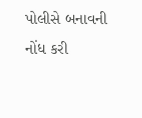પોલીસે બનાવની નોંધ કરી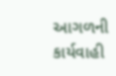આગળની કાર્યવાહી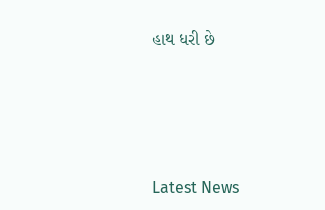હાથ ધરી છે






Latest News